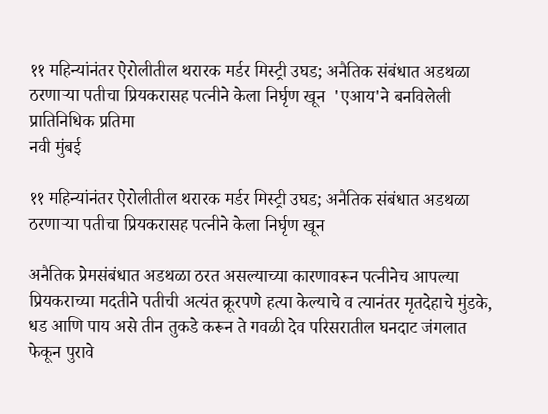११ महिन्यांनंतर ऐरोलीतील थरारक मर्डर मिस्ट्री उघड; अनैतिक संबंधात अडथळा ठरणाऱ्या पतीचा प्रियकरासह पत्नीने केला निर्घृण खून  'एआय'ने बनविलेली प्रातिनिधिक प्रतिमा
नवी मुंबई

११ महिन्यांनंतर ऐरोलीतील थरारक मर्डर मिस्ट्री उघड; अनैतिक संबंधात अडथळा ठरणाऱ्या पतीचा प्रियकरासह पत्नीने केला निर्घृण खून

अनैतिक प्रेमसंबंधात अडथळा ठरत असल्याच्या कारणावरून पत्नीनेच आपल्या प्रियकराच्या मदतीने पतीची अत्यंत क्रूरपणे हत्या केल्याचे व त्यानंतर मृतदेहाचे मुंडके, धड आणि पाय असे तीन तुकडे करून ते गवळी देव परिसरातील घनदाट जंगलात फेकून पुरावे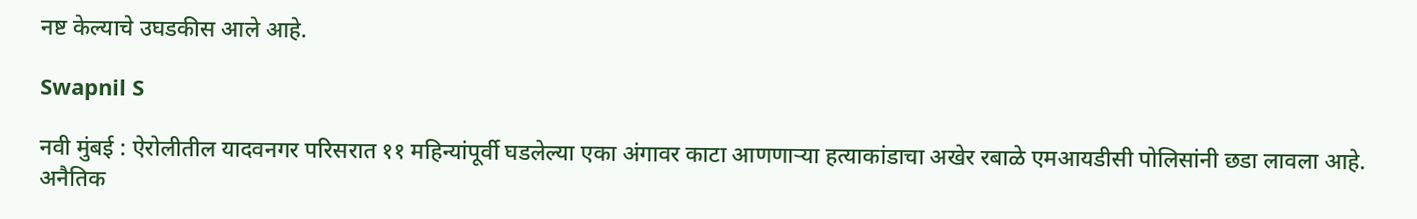नष्ट केल्याचे उघडकीस आले आहे.

Swapnil S

नवी मुंबई : ऐरोलीतील यादवनगर परिसरात ११ महिन्यांपूर्वी घडलेल्या एका अंगावर काटा आणणाऱ्या हत्याकांडाचा अखेर रबाळे एमआयडीसी पोलिसांनी छडा लावला आहे. अनैतिक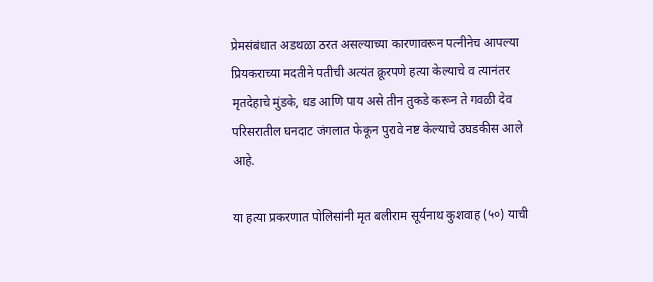प्रेमसंबंधात अडथळा ठरत असल्याच्या कारणावरून पत्नीनेच आपल्या प्रियकराच्या मदतीने पतीची अत्यंत क्रूरपणे हत्या केल्याचे व त्यानंतर मृतदेहाचे मुंडके, धड आणि पाय असे तीन तुकडे करून ते गवळी देव परिसरातील घनदाट जंगलात फेकून पुरावे नष्ट केल्याचे उघडकीस आले आहे.

या हत्या प्रकरणात पोलिसांनी मृत बलीराम सूर्यनाथ कुशवाह (५०) याची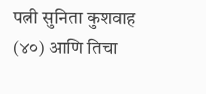पत्नी सुनिता कुशवाह (४०) आणि तिचा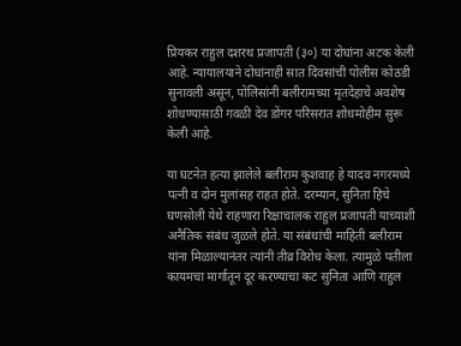प्रियकर राहुल दशरथ प्रजापती (३०) या दोघांना अटक केली आहे. न्यायालयाने दोघांनाही सात दिवसांची पोलीस कोठडी सुनावली असून, पोलिसांनी बलीरामच्या मृतदेहाचे अवशेष शोधण्यासाठी गवळी देव डोंगर परिसरात शोधमोहीम सुरू केली आहे.

या घटनेत हत्या झालेले बलीराम कुशवाह हे यादव नगरमध्ये पत्नी व दोन मुलांसह राहत होते. दरम्यान, सुनिता हिचे घणसोली येथे राहणारा रिक्षाचालक राहुल प्रजापती याच्याशी अनैतिक संबंध जुळले होते. या संबंधांची माहिती बलीराम यांना मिळाल्यानंतर त्यांनी तीव्र विरोध केला. त्यामुळे पतीला कायमचा मार्गातून दूर करण्याचा कट सुनिता आणि राहुल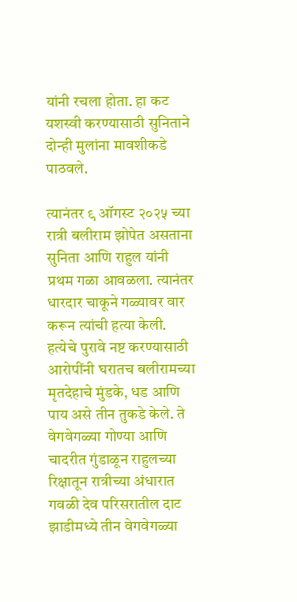यांनी रचला होता. हा कट यशस्वी करण्यासाठी सुनिताने दोन्ही मुलांना मावशीकडे पाठवले.

त्यानंतर ९ ऑगस्ट २०२५ च्या रात्री बलीराम झोपेत असताना सुनिता आणि राहुल यांनी प्रथम गळा आवळला. त्यानंतर धारदार चाकूने गळ्यावर वार करून त्यांची हत्या केली. हत्येचे पुरावे नष्ट करण्यासाठी आरोपींनी घरातच बलीरामच्या मृतदेहाचे मुंडके, धड आणि पाय असे तीन तुकडे केले. ते वेगवेगळ्या गोण्या आणि चादरीत गुंडाळून राहुलच्या रिक्षातून रात्रीच्या अंधारात गवळी देव परिसरातील दाट झाडीमध्ये तीन वेगवेगळ्या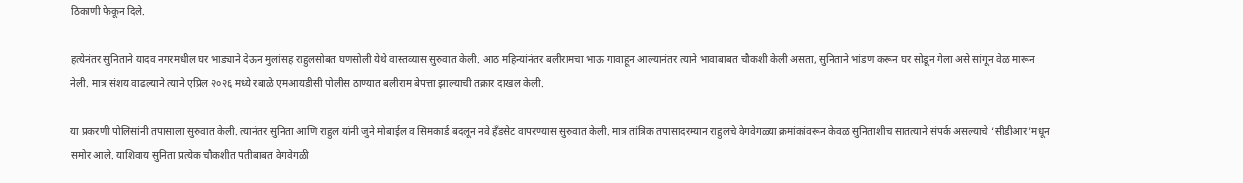ठिकाणी फेकून दिले.

हत्येनंतर सुनिताने यादव नगरमधील घर भाड्याने देऊन मुलांसह राहुलसोबत घणसोली येथे वास्तव्यास सुरुवात केली. आठ महिन्यांनंतर बलीरामचा भाऊ गावाहून आल्यानंतर त्याने भावाबाबत चौकशी केली असता, सुनिताने भांडण करून घर सोडून गेला असे सांगून वेळ मारून नेली. मात्र संशय वाढल्याने त्याने एप्रिल २०२६ मध्ये रबाळे एमआयडीसी पोलीस ठाण्यात बलीराम बेपत्ता झाल्याची तक्रार दाखल केली.

या प्रकरणी पोलिसांनी तपासाला सुरुवात केली. त्यानंतर सुनिता आणि राहुल यांनी जुने मोबाईल व सिमकार्ड बदलून नवे हँडसेट वापरण्यास सुरुवात केली. मात्र तांत्रिक तपासादरम्यान राहुलचे वेगवेगळ्या क्रमांकांवरून केवळ सुनिताशीच सातत्याने संपर्क असल्याचे ‘सीडीआर’मधून समोर आले. याशिवाय सुनिता प्रत्येक चौकशीत पतीबाबत वेगवेगळी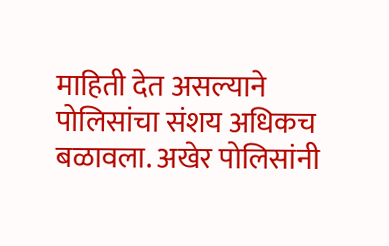माहिती देत असल्याने पोलिसांचा संशय अधिकच बळावला. अखेर पोलिसांनी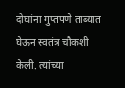दोघांना गुप्तपणे ताब्यात घेऊन स्वतंत्र चौकशी केली. त्यांच्या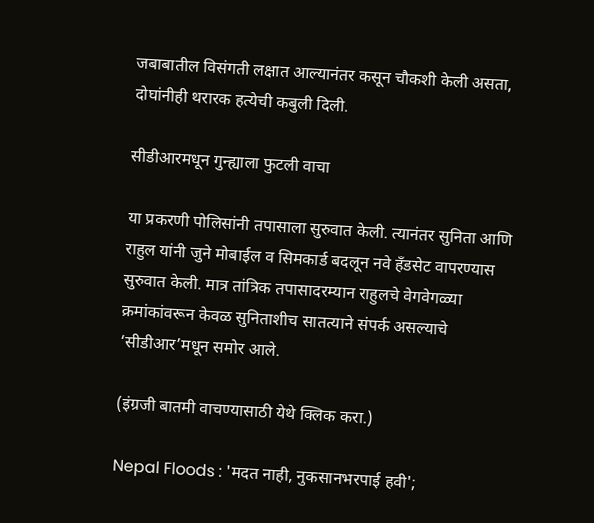जबाबातील विसंगती लक्षात आल्यानंतर कसून चौकशी केली असता, दोघांनीही थरारक हत्येची कबुली दिली.

सीडीआरमधून गुन्ह्याला फुटली वाचा

या प्रकरणी पोलिसांनी तपासाला सुरुवात केली. त्यानंतर सुनिता आणि राहुल यांनी जुने मोबाईल व सिमकार्ड बदलून नवे हँडसेट वापरण्यास सुरुवात केली. मात्र तांत्रिक तपासादरम्यान राहुलचे वेगवेगळ्या क्रमांकांवरून केवळ सुनिताशीच सातत्याने संपर्क असल्याचे ‘सीडीआर’मधून समोर आले.

(इंग्रजी बातमी वाचण्यासाठी येथे क्लिक करा.)

Nepal Floods : 'मदत नाही, नुकसानभरपाई हवी';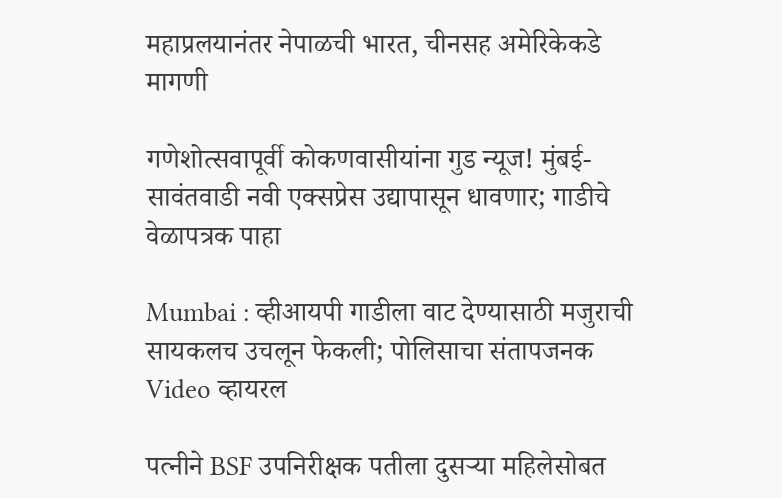महाप्रलयानंतर नेपाळची भारत, चीनसह अमेरिकेकडे मागणी

गणेशोत्सवापूर्वी कोकणवासीयांना गुड न्यूज! मुंबई-सावंतवाडी नवी एक्सप्रेस उद्यापासून धावणार; गाडीचे वेळापत्रक पाहा

Mumbai : व्हीआयपी गाडीला वाट देण्यासाठी मजुराची सायकलच उचलून फेकली; पोलिसाचा संतापजनक Video व्हायरल

पत्नीने BSF उपनिरीक्षक पतीला दुसऱ्या महिलेसोबत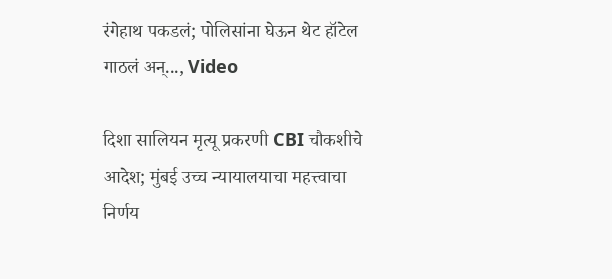रंगेहाथ पकडलं; पोलिसांना घेऊन थेट हॉटेल गाठलं अन्..., Video

दिशा सालियन मृत्यू प्रकरणी CBI चौकशीचे आदेश; मुंबई उच्च न्यायालयाचा महत्त्वाचा निर्णय